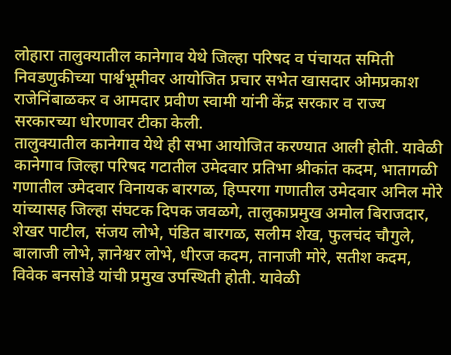लोहारा तालुक्यातील कानेगाव येथे जिल्हा परिषद व पंचायत समिती निवडणुकीच्या पार्श्वभूमीवर आयोजित प्रचार सभेत खासदार ओमप्रकाश राजेनिंबाळकर व आमदार प्रवीण स्वामी यांनी केंद्र सरकार व राज्य सरकारच्या धोरणावर टीका केली.
तालुक्यातील कानेगाव येथे ही सभा आयोजित करण्यात आली होती. यावेळी कानेगाव जिल्हा परिषद गटातील उमेदवार प्रतिभा श्रीकांत कदम, भातागळी गणातील उमेदवार विनायक बारगळ, हिप्परगा गणातील उमेदवार अनिल मोरे यांच्यासह जिल्हा संघटक दिपक जवळगे, तालुकाप्रमुख अमोल बिराजदार, शेखर पाटील, संजय लोभे, पंडित बारगळ, सलीम शेख, फुलचंद चौगुले, बालाजी लोभे, ज्ञानेश्वर लोभे, धीरज कदम, तानाजी मोरे, सतीश कदम, विवेक बनसोडे यांची प्रमुख उपस्थिती होती. यावेळी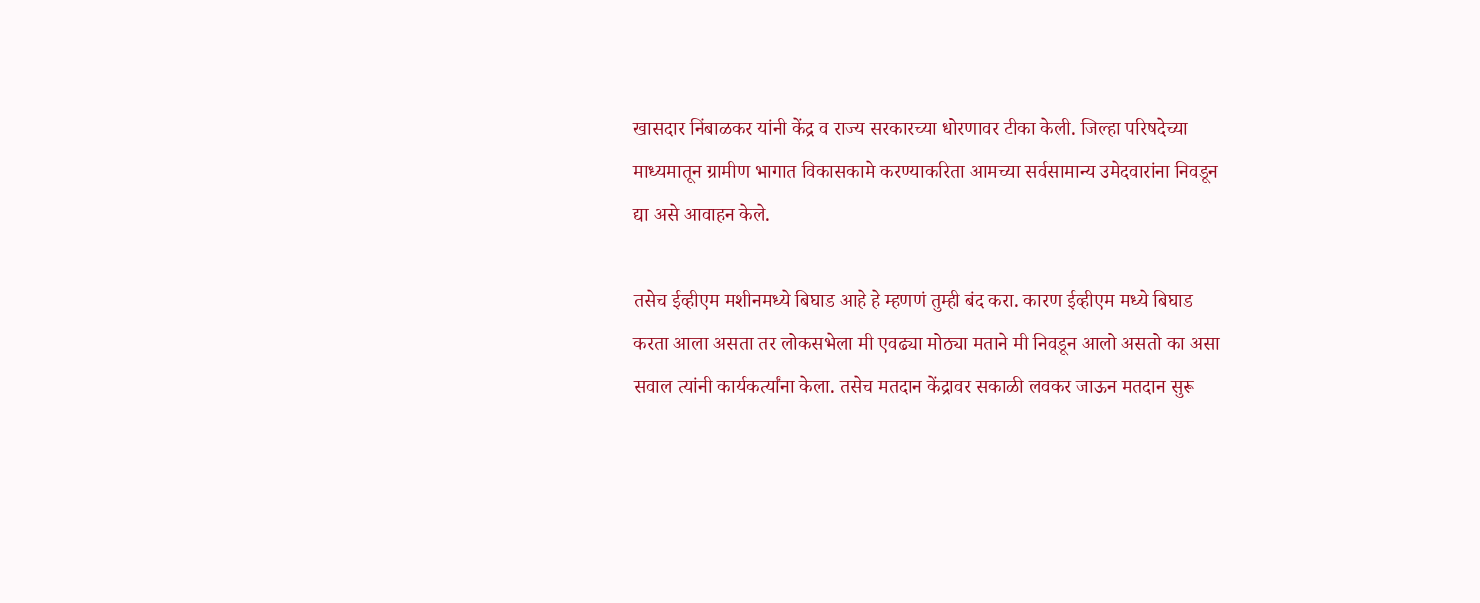खासदार निंबाळकर यांनी केंद्र व राज्य सरकारच्या धोरणावर टीका केली. जिल्हा परिषदेच्या माध्यमातून ग्रामीण भागात विकासकामे करण्याकरिता आमच्या सर्वसामान्य उमेदवारांना निवडून द्या असे आवाहन केले.

तसेच ईव्हीएम मशीनमध्ये बिघाड आहे हे म्हणणं तुम्ही बंद करा. कारण ईव्हीएम मध्ये बिघाड करता आला असता तर लोकसभेला मी एवढ्या मोठ्या मताने मी निवडून आलो असतो का असा सवाल त्यांनी कार्यकर्त्यांना केला. तसेच मतदान केंद्रावर सकाळी लवकर जाऊन मतदान सुरू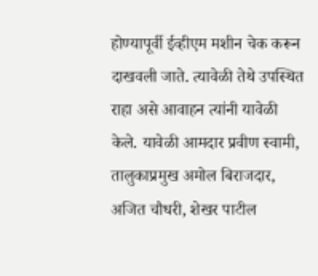होण्यापूर्वी ईव्हीएम मशीन चेक करून दाखवली जाते. त्यावेळी तेथे उपस्थित राहा असे आवाहन त्यांनी यावेळी केले. यावेळी आमदार प्रवीण स्वामी, तालुकाप्रमुख अमोल बिराजदार, अजित चौधरी, शेखर पाटील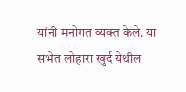यांनी मनोगत व्यक्त केले. या सभेत लोहारा खुर्द येथील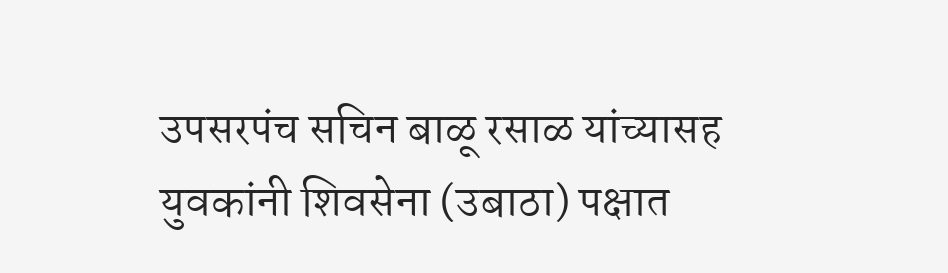उपसरपंच सचिन बाळू रसाळ यांच्यासह युवकांनी शिवसेना (उबाठा) पक्षात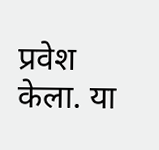प्रवेश केला. या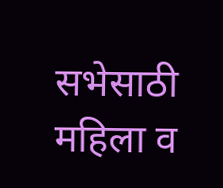सभेसाठी महिला व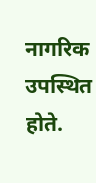नागरिक उपस्थित होते.